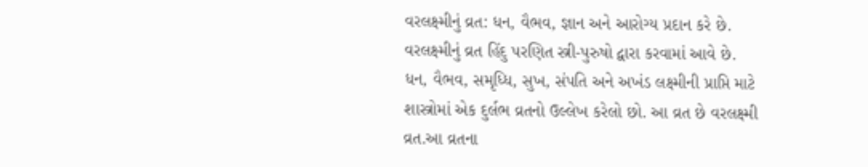વરલક્ષ્મીનું વ્રત: ધન, વૈભવ, જ્ઞાન અને આરોગ્ય પ્રદાન કરે છે.
વરલક્ષ્મીનું વ્રત હિંદુ પરણિત સ્ત્રી-પુરુષો દ્વારા કરવામાં આવે છે.
ધન, વૈભવ, સમૃધ્ધિ, સુખ, સંપતિ અને અખંડ લક્ષ્મીની પ્રાપ્તિ માટે શાસ્ત્રોમાં એક દુર્લભ વ્રતનો ઉલ્લેખ કરેલો છો. આ વ્રત છે વરલક્ષ્મી વ્રત.આ વ્રતના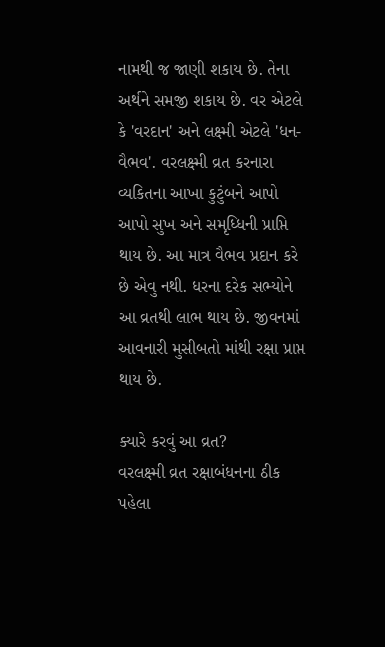નામથી જ જાણી શકાય છે. તેના અર્થને સમજી શકાય છે. વર એટલે કે 'વરદાન' અને લક્ષ્મી એટલે 'ધન-વૈભવ'. વરલક્ષ્મી વ્રત કરનારા વ્યકિતના આખા કુટુંબને આપો આપો સુખ અને સમૃધ્ધિની પ્રાપ્તિ થાય છે. આ માત્ર વૈભવ પ્રદાન કરે છે એવુ નથી. ધરના દરેક સભ્યોને આ વ્રતથી લાભ થાય છે. જીવનમાં આવનારી મુસીબતો માંથી રક્ષા પ્રાપ્ત થાય છે.

ક્યારે કરવું આ વ્રત?
વરલક્ષ્મી વ્રત રક્ષાબંધનના ઠીક પહેલા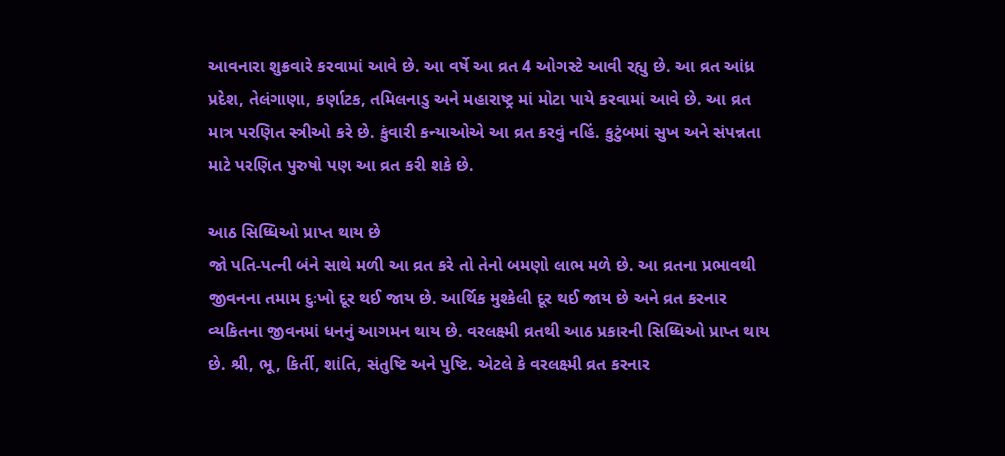આવનારા શુક્રવારે કરવામાં આવે છે. આ વર્ષે આ વ્રત 4 ઓગસ્ટે આવી રહ્યુ છે. આ વ્રત આંધ્ર પ્રદેશ, તેલંગાણા, કર્ણાટક, તમિલનાડુ અને મહારાષ્ટ્ર માં મોટા પાયે કરવામાં આવે છે. આ વ્રત માત્ર પરણિત સ્ત્રીઓ કરે છે. કુંવારી કન્યાઓએ આ વ્રત કરવું નહિં. કુટુંબમાં સુખ અને સંપન્નતા માટે પરણિત પુરુષો પણ આ વ્રત કરી શકે છે.

આઠ સિધ્ધિઓ પ્રાપ્ત થાય છે
જો પતિ-પત્ની બંને સાથે મળી આ વ્રત કરે તો તેનો બમણો લાભ મળે છે. આ વ્રતના પ્રભાવથી જીવનના તમામ દુઃખો દૂર થઈ જાય છે. આર્થિક મુશ્કેલી દૂર થઈ જાય છે અને વ્રત કરનાર વ્યકિતના જીવનમાં ધનનું આગમન થાય છે. વરલક્ષ્મી વ્રતથી આઠ પ્રકારની સિધ્ધિઓ પ્રાપ્ત થાય છે. શ્રી, ભૂ, કિર્તી, શાંતિ, સંતુષ્ટિ અને પુષ્ટિ. એટલે કે વરલક્ષ્મી વ્રત કરનાર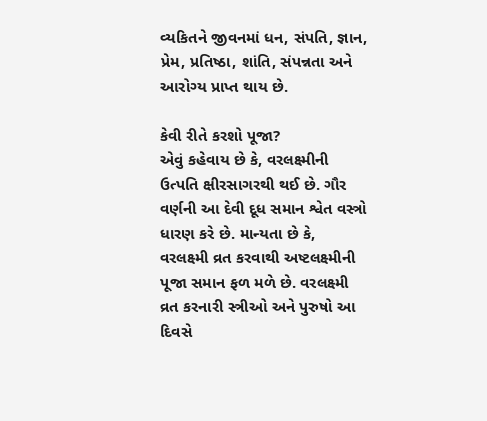વ્યકિતને જીવનમાં ધન, સંપતિ, જ્ઞાન, પ્રેમ, પ્રતિષ્ઠા, શાંતિ, સંપન્નતા અને આરોગ્ય પ્રાપ્ત થાય છે.

કેવી રીતે કરશો પૂજા?
એવું કહેવાય છે કે, વરલક્ષ્મીની ઉત્પતિ ક્ષીરસાગરથી થઈ છે. ગૌર વર્ણની આ દેવી દૂધ સમાન શ્વેત વસ્ત્રો ધારણ કરે છે. માન્યતા છે કે, વરલક્ષ્મી વ્રત કરવાથી અષ્ટલક્ષ્મીની પૂજા સમાન ફળ મળે છે. વરલક્ષ્મી વ્રત કરનારી સ્ત્રીઓ અને પુરુષો આ દિવસે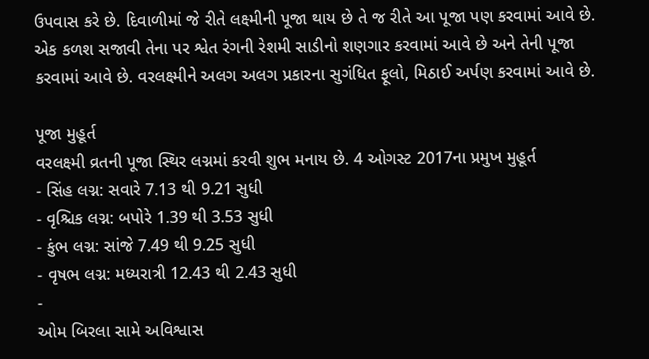ઉપવાસ કરે છે. દિવાળીમાં જે રીતે લક્ષ્મીની પૂજા થાય છે તે જ રીતે આ પૂજા પણ કરવામાં આવે છે. એક કળશ સજાવી તેના પર શ્વેત રંગની રેશમી સાડીનો શણગાર કરવામાં આવે છે અને તેની પૂજા કરવામાં આવે છે. વરલક્ષ્મીને અલગ અલગ પ્રકારના સુગંધિત ફૂલો, મિઠાઈ અર્પણ કરવામાં આવે છે.

પૂજા મુહૂર્ત
વરલક્ષ્મી વ્રતની પૂજા સ્થિર લગ્નમાં કરવી શુભ મનાય છે. 4 ઓગસ્ટ 2017ના પ્રમુખ મુહૂર્ત
- સિંહ લગ્ન: સવારે 7.13 થી 9.21 સુધી
- વૃશ્ચિક લગ્ન: બપોરે 1.39 થી 3.53 સુધી
- કુંભ લગ્ન: સાંજે 7.49 થી 9.25 સુધી
- વૃષભ લગ્ન: મધ્યરાત્રી 12.43 થી 2.43 સુધી
-
ઓમ બિરલા સામે અવિશ્વાસ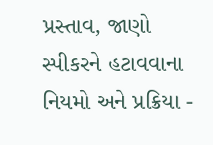પ્રસ્તાવ, જાણો સ્પીકરને હટાવવાના નિયમો અને પ્રક્રિયા -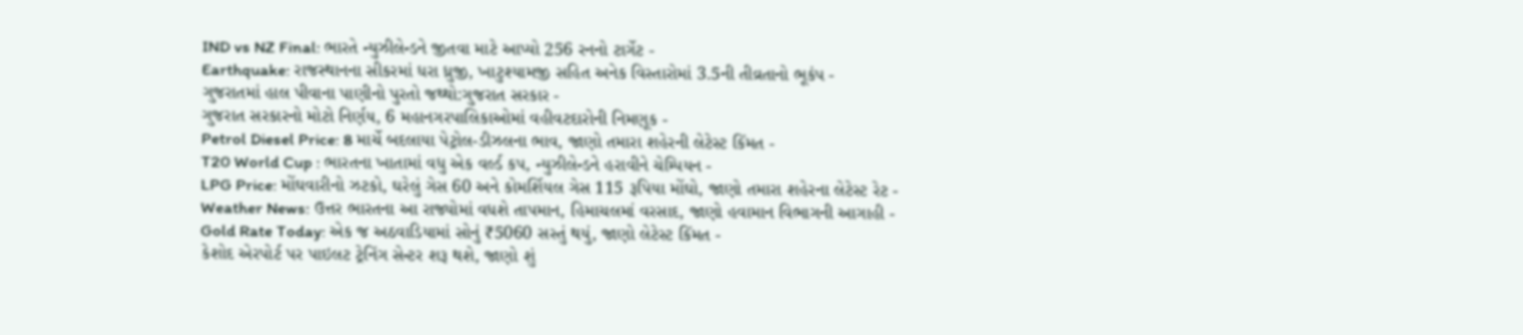IND vs NZ Final: ભારતે ન્યુઝીલેન્ડને જીતવા માટે આપ્યો 256 રનનો ટાર્ગેટ -
Earthquake: રાજસ્થાનના સીકરમાં ધરા ધ્રુજી, ખાટુશ્યામજી સહિત અનેક વિસ્તારોમાં 3.5ની તીવ્રતાનો ભૂકંપ -
ગુજરાતમાં હાલ પીવાના પાણીનો પુરતો જથ્થો:ગુજરાત સરકાર -
ગુજરાત સરકારનો મોટો નિર્ણય, 6 મહાનગરપાલિકાઓમાં વહીવટદારોની નિમણૂક -
Petrol Diesel Price: 8 માર્ચે બદલાયા પેટ્રોલ-ડીઝલના ભાવ, જાણો તમારા શહેરની લેટેસ્ટ કિંમત -
T20 World Cup : ભારતના ખાતામાં વધુ એક વર્લ્ડ કપ, ન્યુઝીલેન્ડને હરાવીને ચેમ્પિયન -
LPG Price: મોંઘવારીનો ઝટકો, ઘરેલું ગેસ 60 અને કોમર્શિયલ ગેસ 115 રૂપિયા મોંઘો, જાણો તમારા શહેરના લેટેસ્ટ રેટ -
Weather News: ઉત્તર ભારતના આ રાજ્યોમાં વધશે તાપમાન, હિમાચલમાં વરસાદ, જાણો હવામાન વિભાગની આગાહી -
Gold Rate Today: એક જ અઠવાડિયામાં સોનું ₹5060 સસ્તું થયું, જાણો લેટેસ્ટ કિંમત -
કેશોદ એરપોર્ટ પર પાઇલટ ટ્રેનિંગ સેન્ટર શરૂ થશે, જાણો શું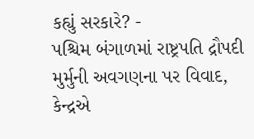કહ્યું સરકારે? -
પશ્ચિમ બંગાળમાં રાષ્ટ્રપતિ દ્રૌપદી મુર્મુની અવગણના પર વિવાદ, કેન્દ્રએ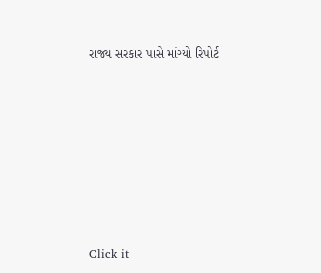રાજ્ય સરકાર પાસે માંગ્યો રિપોર્ટ









Click it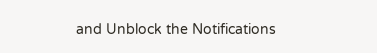and Unblock the Notifications